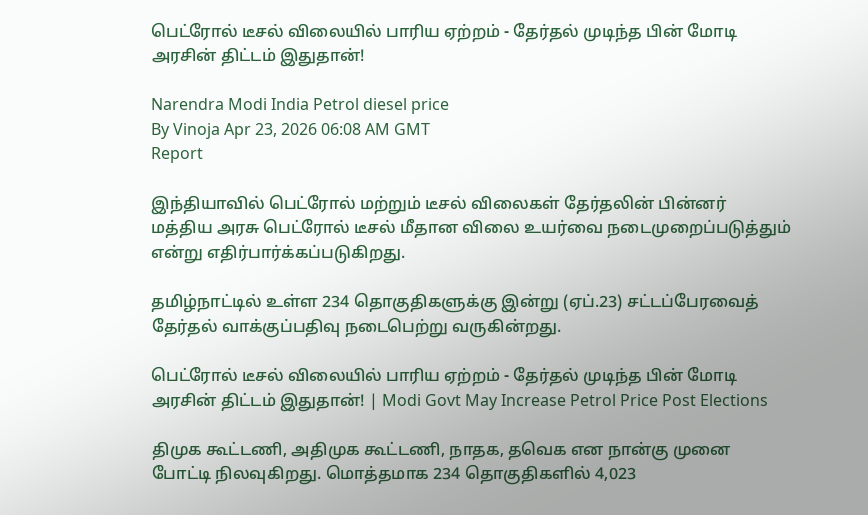பெட்ரோல் டீசல் விலையில் பாரிய ஏற்றம் - தேர்தல் முடிந்த பின் மோடி அரசின் திட்டம் இதுதான்!

Narendra Modi India Petrol diesel price
By Vinoja Apr 23, 2026 06:08 AM GMT
Report

இந்தியாவில் பெட்ரோல் மற்றும் டீசல் விலைகள் தேர்தலின் பின்னர் மத்திய அரசு பெட்ரோல் டீசல் மீதான விலை உயர்வை நடைமுறைப்படுத்தும் என்று எதிர்பார்க்கப்படுகிறது.

தமிழ்நாட்டில் உள்ள 234 தொகுதிகளுக்கு இன்று (ஏப்.23) சட்டப்பேரவைத் தேர்தல் வாக்குப்பதிவு நடைபெற்று வருகின்றது.

பெட்ரோல் டீசல் விலையில் பாரிய ஏற்றம் - தேர்தல் முடிந்த பின் மோடி அரசின் திட்டம் இதுதான்! | Modi Govt May Increase Petrol Price Post Elections

திமுக கூட்டணி, அதிமுக கூட்டணி, நாதக, தவெக என நான்கு முனை போட்டி நிலவுகிறது. மொத்தமாக 234 தொகுதிகளில் 4,023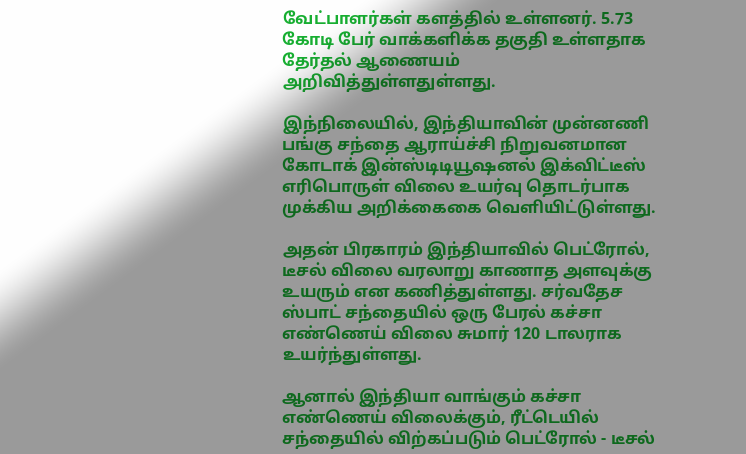வேட்பாளர்கள் களத்தில் உள்ளனர். 5.73 கோடி பேர் வாக்களிக்க தகுதி உள்ளதாக தேர்தல் ஆணையம் அறிவித்துள்ளதுள்ளது.

இந்நிலையில், இந்தியாவின் முன்னணி பங்கு சந்தை ஆராய்ச்சி நிறுவனமான கோடாக் இன்ஸ்டிடியூஷனல் இக்விட்டீஸ் எரிபொருள் விலை உயர்வு தொடர்பாக முக்கிய அறிக்கைகை வெளியிட்டுள்ளது.

அதன் பிரகாரம் இந்தியாவில் பெட்ரோல், டீசல் விலை வரலாறு காணாத அளவுக்கு உயரும் என கணித்துள்ளது. சர்வதேச ஸ்பாட் சந்தையில் ஒரு பேரல் கச்சா எண்ணெய் விலை சுமார் 120 டாலராக உயர்ந்துள்ளது.

ஆனால் இந்தியா வாங்கும் கச்சா எண்ணெய் விலைக்கும், ரீட்டெயில் சந்தையில் விற்கப்படும் பெட்ரோல் - டீசல்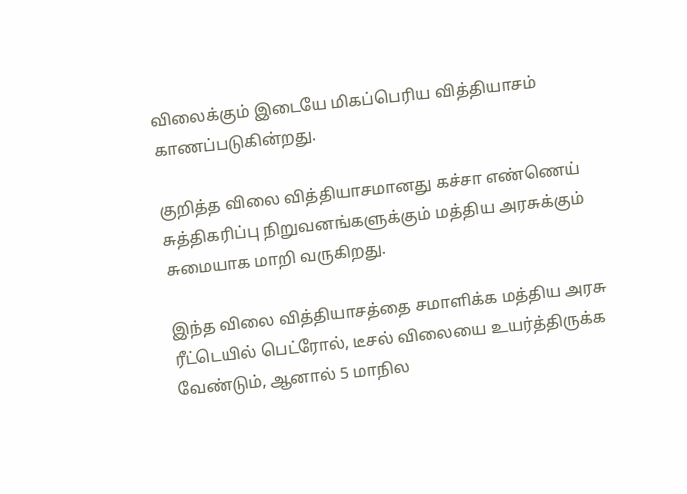விலைக்கும் இடையே மிகப்பெரிய வித்தியாசம் காணப்படுகின்றது.

குறித்த விலை வித்தியாசமானது கச்சா எண்ணெய் சுத்திகரிப்பு நிறுவனங்களுக்கும் மத்திய அரசுக்கும் சுமையாக மாறி வருகிறது.

இந்த விலை வித்தியாசத்தை சமாளிக்க மத்திய அரசு ரீட்டெயில் பெட்ரோல், டீசல் விலையை உயர்த்திருக்க வேண்டும், ஆனால் 5 மாநில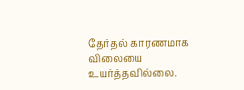தேர்தல் காரணமாக விலையை உயர்த்தவில்லை.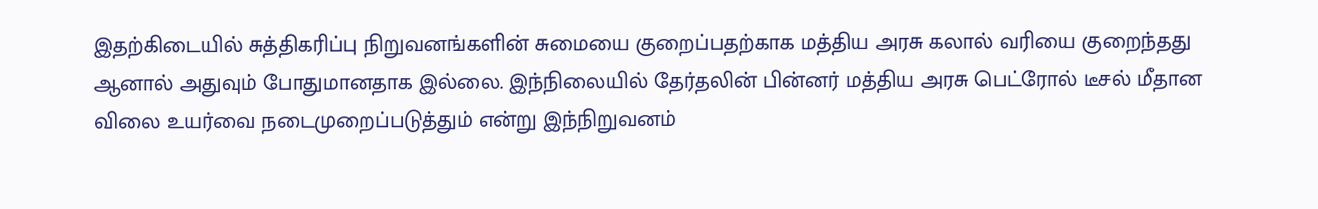இதற்கிடையில் சுத்திகரிப்பு நிறுவனங்களின் சுமையை குறைப்பதற்காக மத்திய அரசு கலால் வரியை குறைந்தது ஆனால் அதுவும் போதுமானதாக இல்லை. இந்நிலையில் தேர்தலின் பின்னர் மத்திய அரசு பெட்ரோல் டீசல் மீதான விலை உயர்வை நடைமுறைப்படுத்தும் என்று இந்நிறுவனம்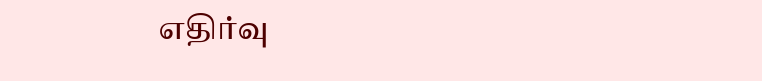எதிர்வு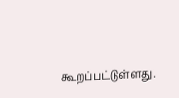கூறப்பட்டுள்ளது.